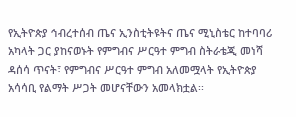የኢትዮጵያ ኅብረተሰብ ጤና ኢንስቲትዩትና ጤና ሚኒስቴር ከተባባሪ አካላት ጋር ያከናወኑት የምግብና ሥርዓተ ምግብ ስትራቴጂ መነሻ ዳሰሳ ጥናት፣ የምግብና ሥርዓተ ምግብ አለመሟላት የኢትዮጵያ አሳሳቢ የልማት ሥጋት መሆናቸውን አመላክቷል፡፡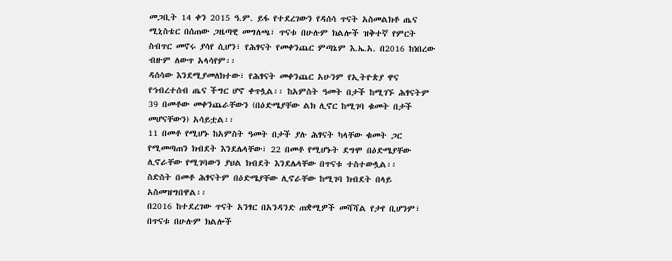መጋቢት 14 ቀን 2015 ዓ.ም. ይፋ የተደረገውን የዳሰሳ ጥናት አስመልክቶ ጤና ሚኒስቴር በሰጠው ጋዜጣዊ መግለጫ፣ ጥናቱ በሁሉም ክልሎች ዝቅተኛ የምርት ስብጥር መኖሩ ያሳየ ሲሆን፣ የሕፃናት የመቀንጨር ምጣኔም እ.ኤ.አ. በ2016 ከነበረው ብዙም ለውጥ አላሳየም፡፡
ዳሰሳው እንደሚያመለክተው፣ የሕፃናት መቀንጨር አሁንም የኢትዮጵያ ዋና የኅብረተሰብ ጤና ችግር ሆኖ ቀጥሏል፡፡ ከአምስት ዓመት በታች ከሚገኙ ሕፃናትም 39 በመቶው መቀንጨራቸውን (በዕድሜያቸው ልክ ሊኖር ከሚገባ ቁመት በታች መሆናቸውን) አሳይቷል፡፡
11 በመቶ የሚሆኑ ከአምስት ዓመት በታች ያሉ ሕፃናት ካላቸው ቁመት ጋር የሚመጣጠን ክብደት እንደሌላቸው፣ 22 በመቶ የሚሆኑት ደግሞ በዕድሜያቸው ሊኖራቸው የሚገባውን ያህል ክብደት እንደሌላቸው በጥናቱ ተስተውሏል፡፡
ስድስት በመቶ ሕፃናትም በዕድሜያቸው ሊኖራቸው ከሚገባ ክብደት በላይ አስመዝግበዋል፡፡
በ2016 ከተደረገው ጥናት አንፃር በአንዳንድ ጠቋሚዎች መሻሻል የታየ ቢሆንም፣ በጥናቱ በሁሉም ክልሎች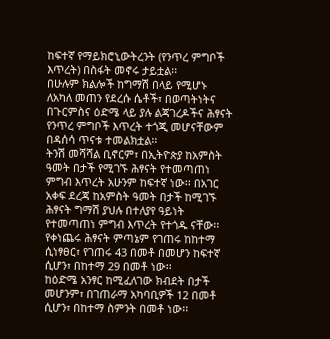ከፍተኛ የማይክሮኒውትረንት (የንጥረ ምግቦች እጥረት) በስፋት መኖሩ ታይቷል፡፡
በሁሉም ክልሎች ከግማሽ በላይ የሚሆኑ ለአካለ መጠን የደረሱ ሴቶች፣ በወጣትነትና በጉርምስና ዕድሜ ላይ ያሉ ልጃገረዶችና ሕፃናት የንጥረ ምግቦች እጥረት ተጎጂ መሆናቸውም በዳሰሳ ጥናቱ ተመልክቷል፡፡
ትንሽ መሻሻል ቢኖርም፣ በኢትዮጵያ ከአምስት ዓመት በታች የሚገኙ ሕፃናት የተመጣጠነ ምግብ እጥረት አሁንም ከፍተኛ ነው፡፡ በአገር አቀፍ ደረጃ ከአምስት ዓመት በታች ከሚገኙ ሕፃናት ግማሽ ያህሉ በተለያየ ዓይነት የተመጣጠነ ምግብ እጥረት የተጎዱ ናቸው፡፡ የቀነጨሩ ሕፃናት ምጣኔም የገጠሩ ከከተማ ሲነፃፀር፣ የገጠሩ 43 በመቶ በመሆን ከፍተኛ ሲሆን፣ በከተማ 29 በመቶ ነው፡፡
ከዕድሜ አንፃር ከሚፈለገው ክብደት በታች መሆንም፣ በገጠራማ አካባቢዎች 12 በመቶ ሲሆን፣ በከተማ ስምንት በመቶ ነው፡፡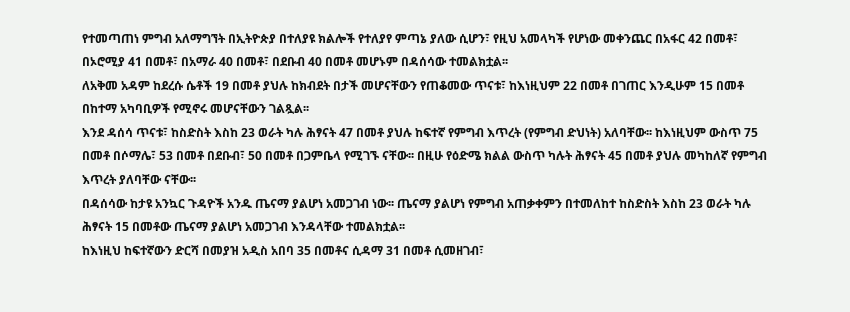የተመጣጠነ ምግብ አለማግኘት በኢትዮጵያ በተለያዩ ክልሎች የተለያየ ምጣኔ ያለው ሲሆን፣ የዚህ አመላካች የሆነው መቀንጨር በአፋር 42 በመቶ፣ በኦሮሚያ 41 በመቶ፣ በአማራ 40 በመቶ፣ በደቡብ 40 በመቶ መሆኑም በዳሰሳው ተመልክቷል፡፡
ለአቅመ አዳም ከደረሱ ሴቶች 19 በመቶ ያህሉ ከክብደት በታች መሆናቸውን የጠቆመው ጥናቱ፣ ከእነዚህም 22 በመቶ በገጠር እንዲሁም 15 በመቶ በከተማ አካባቢዎች የሚኖሩ መሆናቸውን ገልጿል፡፡
እንደ ዳሰሳ ጥናቱ፣ ከስድስት እስከ 23 ወራት ካሉ ሕፃናት 47 በመቶ ያህሉ ከፍተኛ የምግብ እጥረት (የምግብ ድህነት) አለባቸው፡፡ ከእነዚህም ውስጥ 75 በመቶ በሶማሌ፣ 53 በመቶ በደቡብ፣ 50 በመቶ በጋምቤላ የሚገኙ ናቸው፡፡ በዚሁ የዕድሜ ክልል ውስጥ ካሉት ሕፃናት 45 በመቶ ያህሉ መካከለኛ የምግብ እጥረት ያለባቸው ናቸው፡፡
በዳሰሳው ከታዩ አንኳር ጉዳዮች አንዱ ጤናማ ያልሆነ አመጋገብ ነው፡፡ ጤናማ ያልሆነ የምግብ አጠቃቀምን በተመለከተ ከስድስት እስከ 23 ወራት ካሉ ሕፃናት 15 በመቶው ጤናማ ያልሆነ አመጋገብ እንዳላቸው ተመልክቷል፡፡
ከእነዚህ ከፍተኛውን ድርሻ በመያዝ አዲስ አበባ 35 በመቶና ሲዳማ 31 በመቶ ሲመዘገብ፣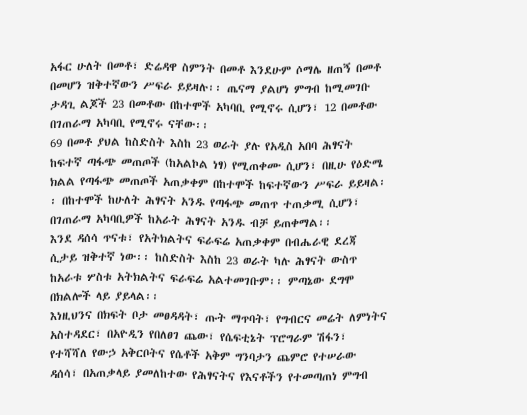አፋር ሁለት በመቶ፣ ድሬዳዋ ስምንት በመቶ እንደሁም ሶማሌ ዘጠኝ በመቶ በመሆን ዝቅተኛውን ሥፍራ ይይዛሉ፡፡ ጤናማ ያልሆነ ምግብ ከሚመገቡ ታዳጊ ልጆች 23 በመቶው በከተሞች አካባቢ የሚኖሩ ሲሆን፣ 12 በመቶው በገጠራማ አካባቢ የሚኖሩ ናቸው፡፡
69 በመቶ ያህል ከስድስት እስከ 23 ወራት ያሉ የአዲስ አበባ ሕፃናት ከፍተኛ ጣፋጭ መጠጦች (ከአልኮል ነፃ) የሚጠቀሙ ሲሆን፣ በዚሁ የዕድሜ ክልል የጣፋጭ መጠጦች አጠቃቀም በከተሞች ከፍተኛውን ሥፍራ ይይዛል፡፡ በከተሞች ከሁለት ሕፃናት አንዱ የጣፋጭ መጠጥ ተጠቃሚ ሲሆን፣ በገጠራማ አካባቢዎች ከአራት ሕፃናት አንዱ ብቻ ይጠቀማል፡፡
እንደ ዳሰሳ ጥናቱ፣ የአትክልትና ፍራፍሬ አጠቃቀም በብሔራዊ ደረጃ ሲታይ ዝቅተኛ ነው፡፡ ከስድስት እስከ 23 ወራት ካሉ ሕፃናት ውስጥ ከአራቱ ሦስቱ አትክልትና ፍራፍሬ አልተመገቡም፡፡ ምጣኔው ደግሞ በክልሎች ላይ ያይላል፡፡
እነዚህንና በክፍት ቦታ መፀዳዳት፣ ጡት ማጥባት፣ የግብርና መሬት ለምነትና አስተዳደር፣ በአዮዲን የበለፀገ ጨው፣ የሴፍቲኔት ፕሮግራም ሽፋን፣ የተሻሻለ የውኃ አቅርቦትና የሴቶች አቅም ግንባታን ጨምሮ የተሠራው ዳሰሳ፣ በአጠቃላይ ያመለከተው የሕፃናትና የእናቶችን የተመጣጠነ ምግብ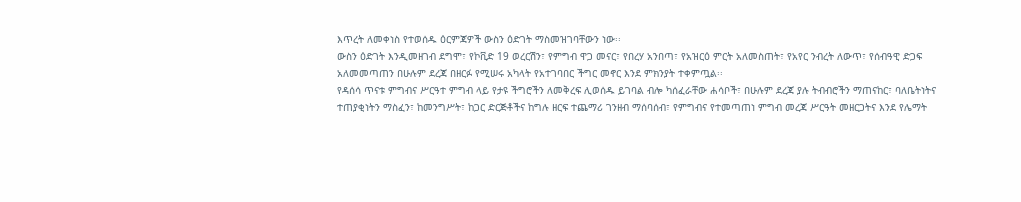እጥረት ለመቀነስ የተወሰዱ ዕርምጃዎች ውስን ዕድገት ማስመዝገባቸውን ነው፡፡
ውስን ዕድገት እንዲመዘገብ ደግሞ፣ የኮቪድ 19 ወረርሽን፣ የምግብ ዋጋ መናር፣ የበረሃ አንበጣ፣ የአዝርዕ ምርት አለመስጠት፣ የአየር ንብረት ለውጥ፣ የሰብዓዊ ድጋፍ አለመመጣጠን በሁሉም ደረጃ በዘርፉ የሚሠሩ አካላት የአተገባበር ችግር መኖር እንደ ምክንያት ተቀምጧል፡፡
የዳሰሳ ጥናቱ ምግብና ሥርዓተ ምግብ ላይ የታዩ ችግሮችን ለመቅረፍ ሊወሰዱ ይገባል ብሎ ካሰፈራቸው ሐሳቦች፣ በሁሉም ደረጃ ያሉ ትብብሮችን ማጠናከር፣ ባለቤትነትና ተጠያቂነትን ማስፈን፣ ከመንግሥት፣ ከጋር ድርጅቶችና ከግሉ ዘርፍ ተጨማሪ ገንዘብ ማሰባሰብ፣ የምግብና የተመጣጠነ ምግብ መረጃ ሥርዓት መዘርጋትና እንደ የሌማት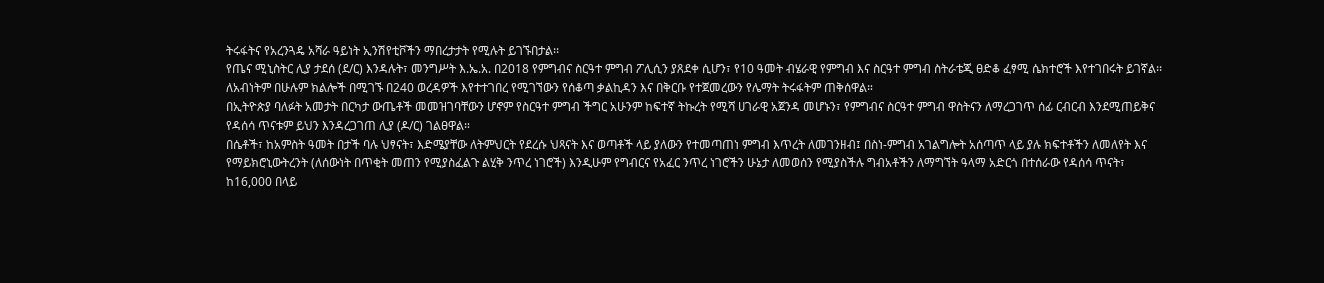ትሩፋትና የአረንጓዴ አሻራ ዓይነት ኢንሽየቲቮችን ማበረታታት የሚሉት ይገኙበታል፡፡
የጤና ሚኒስትር ሊያ ታደሰ (ደ/ር) እንዳሉት፣ መንግሥት እ.ኤ.አ. በ2018 የምግብና ስርዓተ ምግብ ፖሊሲን ያጸደቀ ሲሆን፣ የ10 ዓመት ብሄራዊ የምግብ እና ስርዓተ ምግብ ስትራቴጂ ፀድቆ ፈፃሚ ሴክተሮች እየተገበሩት ይገኛል፡፡
ለአብነትም በሁሉም ክልሎች በሚገኙ በ240 ወረዳዎች እየተተገበረ የሚገኘውን የሰቆጣ ቃልኪዳን እና በቅርቡ የተጀመረውን የሌማት ትሩፋትም ጠቅሰዋል።
በኢትዮጵያ ባለፉት አመታት በርካታ ውጤቶች መመዝገባቸውን ሆኖም የስርዓተ ምግብ ችግር አሁንም ከፍተኛ ትኩረት የሚሻ ሀገራዊ አጀንዳ መሆኑን፣ የምግብና ስርዓተ ምግብ ዋስትናን ለማረጋገጥ ሰፊ ርብርብ እንደሚጠይቅና የዳሰሳ ጥናቱም ይህን እንዳረጋገጠ ሊያ (ዶ/ር) ገልፀዋል።
በሴቶች፣ ከአምስት ዓመት በታች ባሉ ህፃናት፣ እድሜያቸው ለትምህርት የደረሱ ህጻናት እና ወጣቶች ላይ ያለውን የተመጣጠነ ምግብ እጥረት ለመገንዘብ፤ በስነ-ምግብ አገልግሎት አሰጣጥ ላይ ያሉ ክፍተቶችን ለመለየት እና የማይክሮኒውትረንት (ለሰውነት በጥቂት መጠን የሚያስፈልጉ ልሂቅ ንጥረ ነገሮች) እንዲሁም የግብርና የአፈር ንጥረ ነገሮችን ሁኔታ ለመወሰን የሚያስችሉ ግብአቶችን ለማግኘት ዓላማ አድርጎ በተሰራው የዳሰሳ ጥናት፣ ከ16,000 በላይ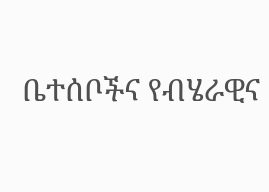ቤተሰቦችና የብሄራዊና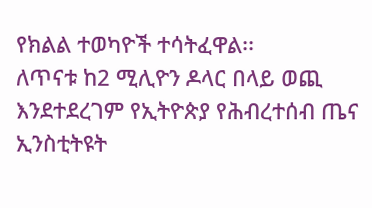የክልል ተወካዮች ተሳትፈዋል፡፡
ለጥናቱ ከ2 ሚሊዮን ዶላር በላይ ወጪ እንደተደረገም የኢትዮጵያ የሕብረተሰብ ጤና ኢንስቲትዩት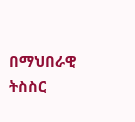በማህበራዊ ትስስር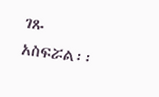ገጹ አስፍሯል፡፡